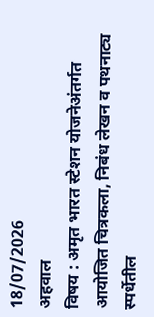18/07/2026
अहवाल
विषय : अमृत भारत स्टेशन योजनेअंतर्गत आयोजित चित्रकला, निबंध लेखन व पथनाट्य स्पर्धेतील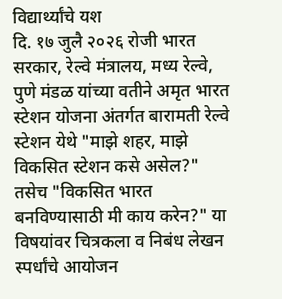विद्यार्थ्यांचे यश
दि. १७ जुलै २०२६ रोजी भारत सरकार, रेल्वे मंत्रालय, मध्य रेल्वे, पुणे मंडळ यांच्या वतीने अमृत भारत स्टेशन योजना अंतर्गत बारामती रेल्वे स्टेशन येथे "माझे शहर, माझे विकसित स्टेशन कसे असेल?" तसेच "विकसित भारत बनविण्यासाठी मी काय करेन?" या विषयांवर चित्रकला व निबंध लेखन स्पर्धांचे आयोजन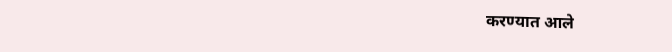करण्यात आले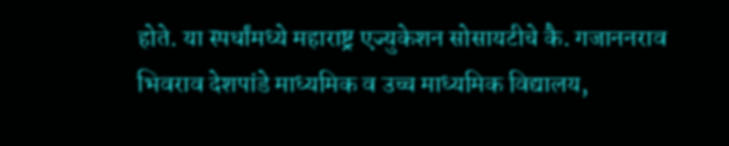होते. या स्पर्धांमध्ये महाराष्ट्र एज्युकेशन सोसायटीचे कै. गजाननराव भिवराव देशपांडे माध्यमिक व उच्च माध्यमिक विद्यालय,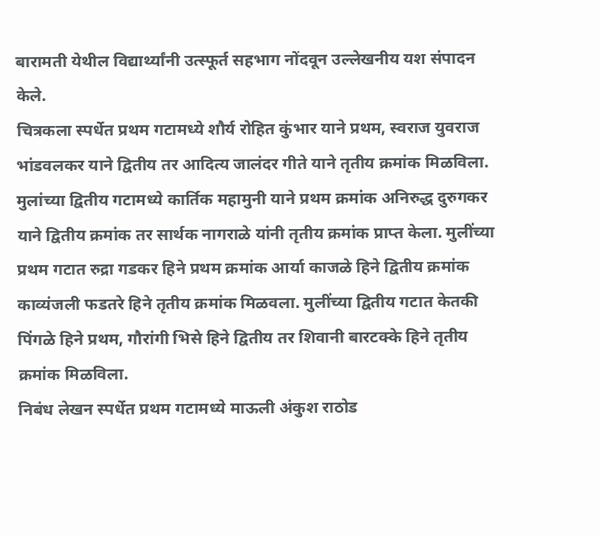बारामती येथील विद्यार्थ्यांनी उत्स्फूर्त सहभाग नोंदवून उल्लेखनीय यश संपादन केले.
चित्रकला स्पर्धेत प्रथम गटामध्ये शौर्य रोहित कुंभार याने प्रथम, स्वराज युवराज भांडवलकर याने द्वितीय तर आदित्य जालंदर गीते याने तृतीय क्रमांक मिळविला. मुलांच्या द्वितीय गटामध्ये कार्तिक महामुनी याने प्रथम क्रमांक अनिरुद्ध दुरुगकर याने द्वितीय क्रमांक तर सार्थक नागराळे यांनी तृतीय क्रमांक प्राप्त केला. मुलींच्या प्रथम गटात रुद्रा गडकर हिने प्रथम क्रमांक आर्या काजळे हिने द्वितीय क्रमांक काव्यंजली फडतरे हिने तृतीय क्रमांक मिळवला. मुलींच्या द्वितीय गटात केतकी पिंगळे हिने प्रथम, गौरांगी भिसे हिने द्वितीय तर शिवानी बारटक्के हिने तृतीय क्रमांक मिळविला.
निबंध लेखन स्पर्धेत प्रथम गटामध्ये माऊली अंकुश राठोड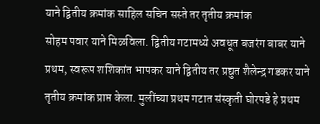याने द्वितीय क्रमांक साहिल सचिन सस्ते तर तृतीय क्रमांक
सोहम पवार याने मिळविला. द्वितीय गटामध्ये अवधूत बजरंग बाबर याने प्रथम, स्वरूप शशिकांत भापकर याने द्वितीय तर प्रद्युत शैलेन्द्र गडकर याने तृतीय क्रमांक प्राप्त केला. मुलींच्या प्रथम गटात संस्कृती घोरपडे हे प्रथम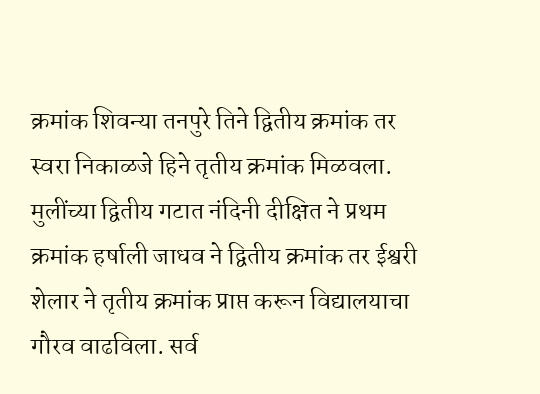क्रमांक शिवन्या तनपुरे तिने द्वितीय क्रमांक तर स्वरा निकाळजे हिने तृतीय क्रमांक मिळवला. मुलींच्या द्वितीय गटात नंदिनी दीक्षित ने प्रथम क्रमांक हर्षाली जाधव ने द्वितीय क्रमांक तर ईश्वरी शेलार ने तृतीय क्रमांक प्राप्त करून विद्यालयाचा गौरव वाढविला. सर्व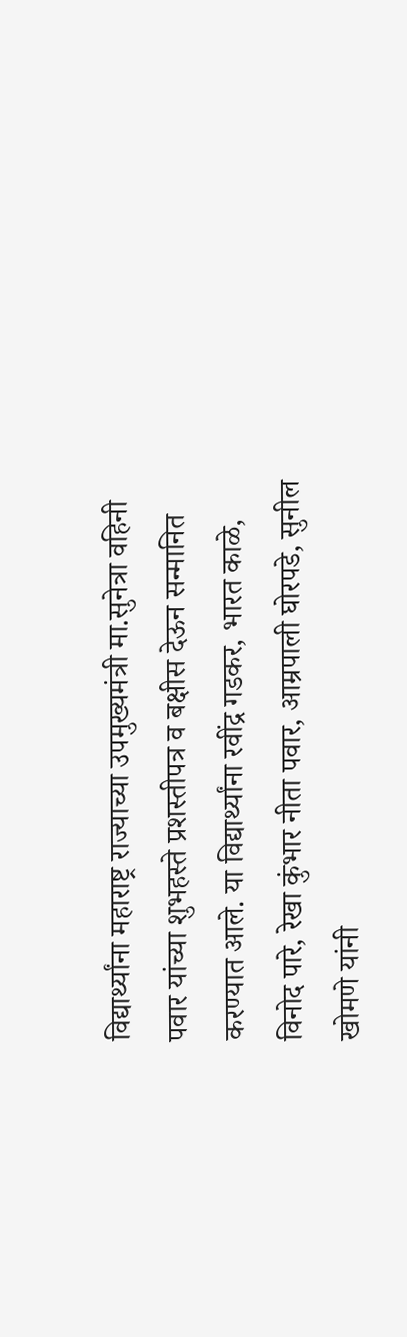विद्यार्थ्यांना महाराष्ट्र राज्याच्या उपमुख्यमंत्री मा.सुनेत्रा वहिनी पवार यांच्या शुभहस्ते प्रशस्तीपत्र व बक्षीस देऊन सन्मानित करण्यात आले. या विद्यार्थ्यांना रवींद्र गडकर, भारत काळे, विनोद पारे, रेखा कुंभार नीता पवार, आम्रपाली घोरपडे, सुनील खोमणे यांनी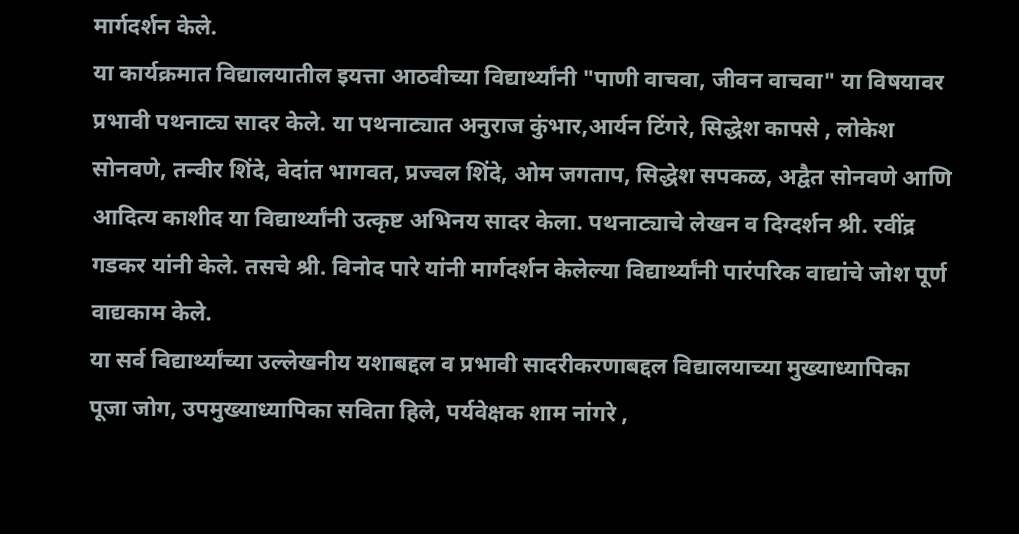मार्गदर्शन केले.
या कार्यक्रमात विद्यालयातील इयत्ता आठवीच्या विद्यार्थ्यांनी "पाणी वाचवा, जीवन वाचवा" या विषयावर प्रभावी पथनाट्य सादर केले. या पथनाट्यात अनुराज कुंभार,आर्यन टिंगरे, सिद्धेश कापसे , लोकेश सोनवणे, तन्वीर शिंदे, वेदांत भागवत, प्रज्वल शिंदे, ओम जगताप, सिद्धेश सपकळ, अद्वैत सोनवणे आणि आदित्य काशीद या विद्यार्थ्यांनी उत्कृष्ट अभिनय सादर केला. पथनाट्याचे लेखन व दिग्दर्शन श्री. रवींद्र गडकर यांनी केले. तसचे श्री. विनोद पारे यांनी मार्गदर्शन केलेल्या विद्यार्थ्यांनी पारंपरिक वाद्यांचे जोश पूर्ण वाद्यकाम केले.
या सर्व विद्यार्थ्यांच्या उल्लेखनीय यशाबद्दल व प्रभावी सादरीकरणाबद्दल विद्यालयाच्या मुख्याध्यापिका पूजा जोग, उपमुख्याध्यापिका सविता हिले, पर्यवेक्षक शाम नांगरे ,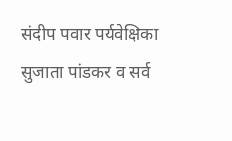संदीप पवार पर्यवेक्षिका सुजाता पांडकर व सर्व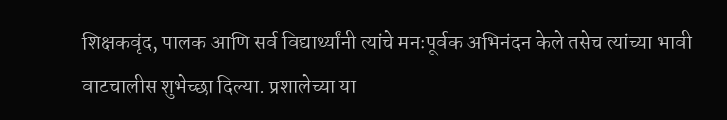शिक्षकवृंद, पालक आणि सर्व विद्यार्थ्यांनी त्यांचे मनःपूर्वक अभिनंदन केले तसेच त्यांच्या भावी वाटचालीस शुभेच्छा दिल्या. प्रशालेच्या या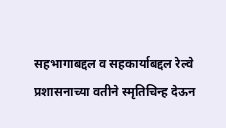सहभागाबद्दल व सहकार्याबद्दल रेल्वे प्रशासनाच्या वतीने स्मृतिचिन्ह देऊन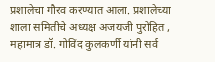प्रशालेचा गौरव करण्यात आला. प्रशालेच्या शाला समितीचे अध्यक्ष अजयजी पुरोहित , महामात्र डॉ. गोविंद कुलकर्णी यांनी सर्व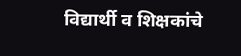विद्यार्थी व शिक्षकांचे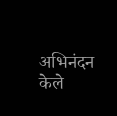अभिनंदन केले